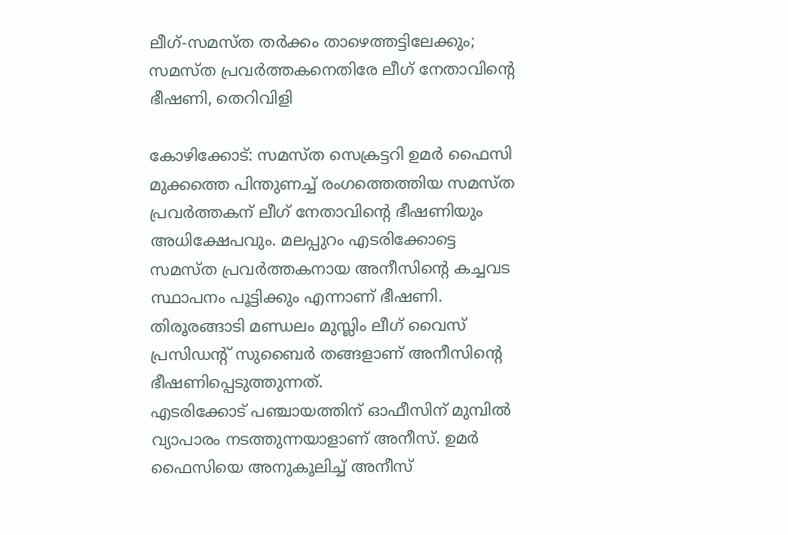ലീഗ്-സമസ്ത തർക്കം താഴെത്തട്ടിലേക്കും; സമസ്ത പ്രവർത്തകനെതിരേ ലീഗ് നേതാവിന്റെ ഭീഷണി, തെറിവിളി

കോഴിക്കോട്: സമസ്ത സെക്രട്ടറി ഉമർ ഫൈസി മുക്കത്തെ പിന്തുണച്ച് രംഗത്തെത്തിയ സമസ്ത പ്രവർത്തകന് ലീഗ് നേതാവിന്റെ ഭീഷണിയും അധിക്ഷേപവും. മലപ്പുറം എടരിക്കോട്ടെ സമസ്ത പ്രവർത്തകനായ അനീസിന്റെ കച്ചവട സ്ഥാപനം പൂട്ടിക്കും എന്നാണ് ഭീഷണി. തിരൂരങ്ങാടി മണ്ഡലം മുസ്ലിം ലീഗ് വൈസ് പ്രസിഡന്റ് സുബൈർ തങ്ങളാണ് അനീസിന്റെ ഭീഷണിപ്പെടുത്തുന്നത്.
എടരിക്കോട് പഞ്ചായത്തിന് ഓഫീസിന് മുമ്പിൽ വ്യാപാരം നടത്തുന്നയാളാണ് അനീസ്. ഉമർ ഫൈസിയെ അനുകൂലിച്ച് അനീസ്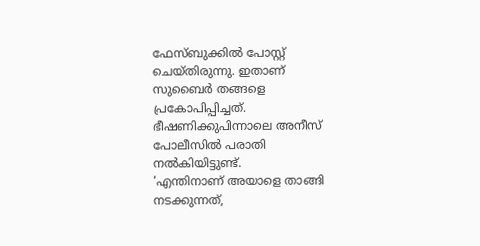ഫേസ്ബുക്കിൽ പോസ്റ്റ് ചെയ്തിരുന്നു. ഇതാണ് സുബൈർ തങ്ങളെ പ്രകോപിപ്പിച്ചത്. ഭീഷണിക്കുപിന്നാലെ അനീസ് പോലീസിൽ പരാതി നൽകിയിട്ടുണ്ട്.
‘എന്തിനാണ് അയാളെ താങ്ങി നടക്കുന്നത്,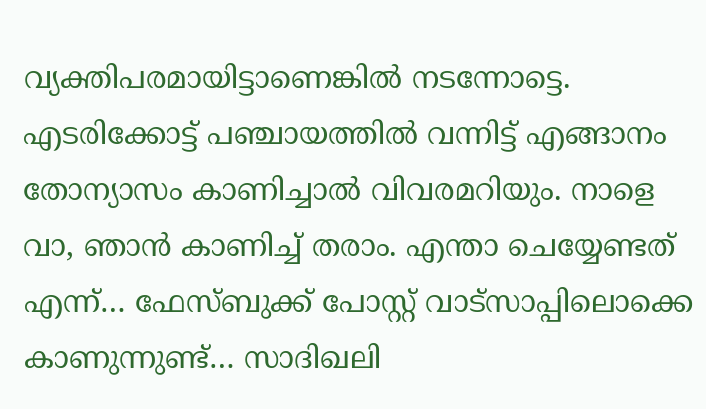വ്യക്തിപരമായിട്ടാണെങ്കിൽ നടന്നോട്ടെ. എടരിക്കോട്ട് പഞ്ചായത്തിൽ വന്നിട്ട് എങ്ങാനം തോന്യാസം കാണിച്ചാൽ വിവരമറിയും. നാളെ വാ, ഞാൻ കാണിച്ച് തരാം. എന്താ ചെയ്യേണ്ടത് എന്ന്… ഫേസ്ബുക്ക് പോസ്റ്റ് വാട്സാപ്പിലൊക്കെ കാണുന്നുണ്ട്… സാദിഖലി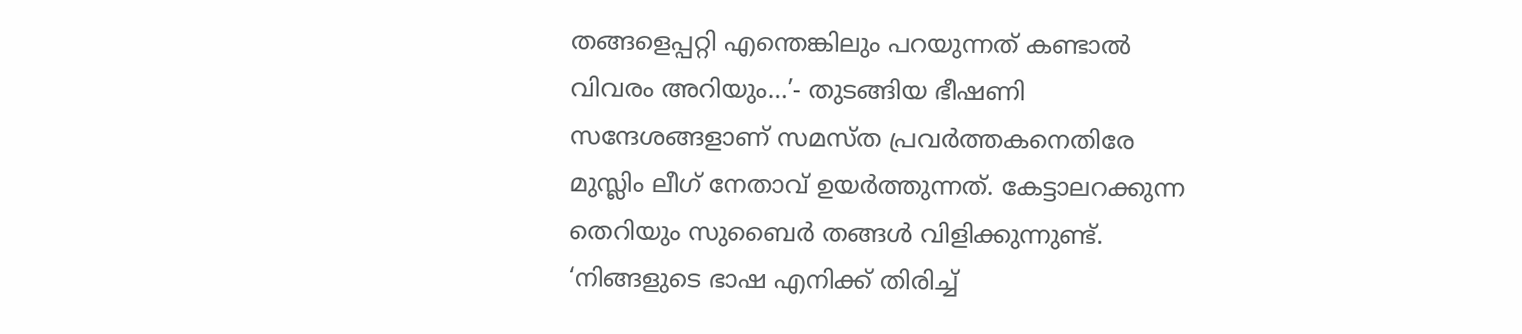തങ്ങളെപ്പറ്റി എന്തെങ്കിലും പറയുന്നത് കണ്ടാൽ വിവരം അറിയും…’- തുടങ്ങിയ ഭീഷണി സന്ദേശങ്ങളാണ് സമസ്ത പ്രവർത്തകനെതിരേ മുസ്ലിം ലീഗ് നേതാവ് ഉയർത്തുന്നത്. കേട്ടാലറക്കുന്ന തെറിയും സുബൈർ തങ്ങൾ വിളിക്കുന്നുണ്ട്. ‘നിങ്ങളുടെ ഭാഷ എനിക്ക് തിരിച്ച്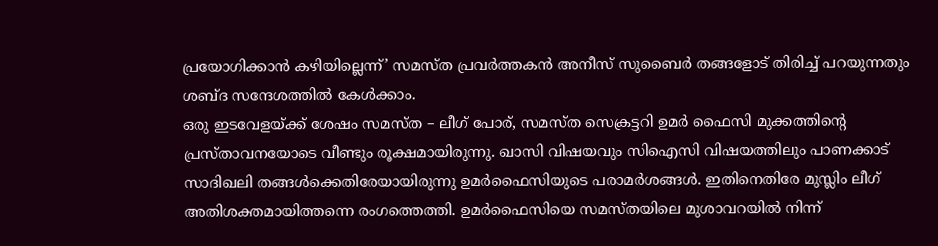പ്രയോഗിക്കാൻ കഴിയില്ലെന്ന്’ സമസ്ത പ്രവർത്തകൻ അനീസ് സുബൈർ തങ്ങളോട് തിരിച്ച് പറയുന്നതും ശബ്ദ സന്ദേശത്തിൽ കേൾക്കാം.
ഒരു ഇടവേളയ്ക്ക് ശേഷം സമസ്ത – ലീഗ് പോര്, സമസ്ത സെക്രട്ടറി ഉമർ ഫൈസി മുക്കത്തിന്റെ പ്രസ്താവനയോടെ വീണ്ടും രൂക്ഷമായിരുന്നു. ഖാസി വിഷയവും സിഐസി വിഷയത്തിലും പാണക്കാട് സാദിഖലി തങ്ങൾക്കെതിരേയായിരുന്നു ഉമർഫൈസിയുടെ പരാമർശങ്ങൾ. ഇതിനെതിരേ മുസ്ലിം ലീഗ് അതിശക്തമായിത്തന്നെ രംഗത്തെത്തി. ഉമർഫൈസിയെ സമസ്തയിലെ മുശാവറയിൽ നിന്ന്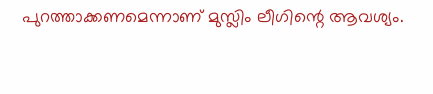പുറത്താക്കണമെന്നാണ് മുസ്ലിം ലീഗിന്റെ ആവശ്യം.